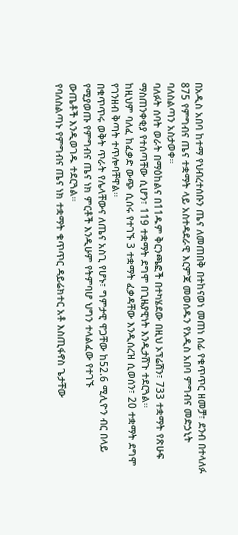በአዲስ አበባ ከተማ የህብረተሰቡን ጤና ለመጠበቅ በተከናወነ መጠነ ሰፊ የቁጥጥር ዘመቻ፣ ደንብ በተላለፉ 875 የምግብና ጤና ተቋማት ላይ አስተዳደራዊ እርምጃ መወሰዱን የአዲስ አበባ ምግብና መድኃኒት ባለስልጣን አስታወቀ።
ባለፉት ሰባት ወራት በማዕከልና በ11ዱም ቅርንጫፎች በተካሄደው በዚህ ኦፕሬሽን፣ 733 ተቋማት የጽሁፍ ማስጠንቀቂያ የተሰጣቸው ሲሆን፣ 119 ተቋማት ደግሞ በጊዜያዊነት እንዲታሸጉ ተደርጓል።
ከዚህም ባለፈ ከፈቃድ ውጭ ሲሰሩ የተገኙ 3 ተቋማት ፈቃዳቸው እንዲሰረዝ ሲወሰን፣ 20 ተቋማት ደግሞ የገንዘብ ቅጣት ተጥሎባቸዋል።
በቁጥጥሩ ወቅት ጥራት የሌላቸውና ለጤና አስጊ የሆኑ፣ ግምታዊ ዋጋቸው ከ52.6 ሚሊዮን ብር በላይ የሚያወጡ የምግብና ጤና ነክ ምርቶች እንዲሁም የትምባሆ ህግን ተላልፈው የተገኙ
ውጤቶች እንዲወገዱ ተደርጓል።
የባለስልጣኑ የምግብና ጤና ነክ ተቋማት ቁጥጥር ዳይሬክተር አቶ እስጢፋኖስ ጌታቸው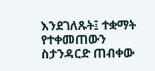እንደገለጹት፤ ተቋማት የተቀመጠውን ስታንዳርድ ጠብቀው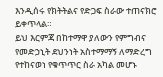እንዲሰሩ የክትትልና የድጋፍ ስራው ተጠናክሮ ይቀጥላል።
ይህ እርምጃ በከተማዋ ያለውን የምግብና የመድኃኒት ደህንነት አስተማማኝ ለማድረግ የተከናወነ የቁጥጥር ስራ አካል መሆኑ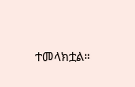ተመላክቷል።